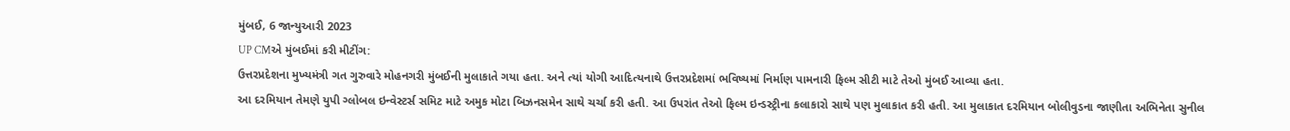મુંબઈ, 6 જાન્યુઆરી 2023
UP CMએ મુંબઈમાં કરી મીટીંગ:
ઉત્તરપ્રદેશના મુખ્યમંત્રી ગત ગુરુવારે મોહનગરી મુંબઈની મુલાકાતે ગયા હતા. અને ત્યાં યોગી આદિત્યનાથે ઉત્તરપ્રદેશમાં ભવિષ્યમાં નિર્માણ પામનારી ફિલ્મ સીટી માટે તેઓ મુંબઈ આવ્યા હતા.
આ દરમિયાન તેમણે યુપી ગ્લોબલ ઇન્વેસ્ટર્સ સમિટ માટે અમુક મોટા બિઝનસમેન સાથે ચર્ચા કરી હતી. આ ઉપરાંત તેઓ ફિલ્મ ઇન્ડસ્ટ્રીના કલાકારો સાથે પણ મુલાકાત કરી હતી. આ મુલાકાત દરમિયાન બોલીવુડના જાણીતા અભિનેતા સુનીલ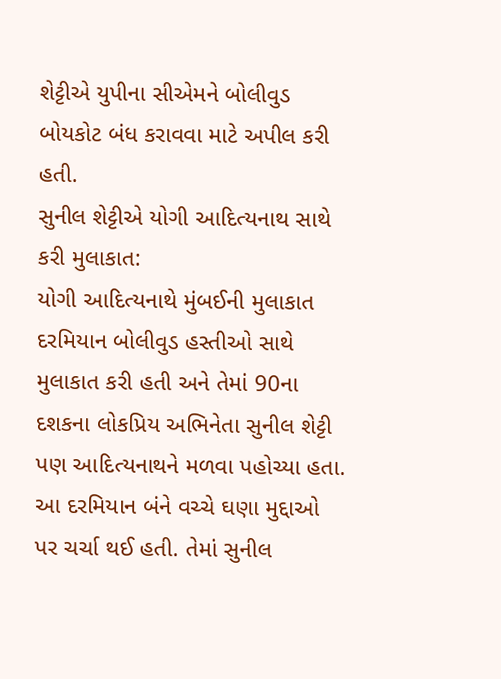શેટ્ટીએ યુપીના સીએમને બોલીવુડ બોયકોટ બંધ કરાવવા માટે અપીલ કરી હતી.
સુનીલ શેટ્ટીએ યોગી આદિત્યનાથ સાથે કરી મુલાકાત:
યોગી આદિત્યનાથે મુંબઈની મુલાકાત દરમિયાન બોલીવુડ હસ્તીઓ સાથે મુલાકાત કરી હતી અને તેમાં 90ના દશકના લોકપ્રિય અભિનેતા સુનીલ શેટ્ટી પણ આદિત્યનાથને મળવા પહોચ્યા હતા. આ દરમિયાન બંને વચ્ચે ઘણા મુદ્દાઓ પર ચર્ચા થઈ હતી. તેમાં સુનીલ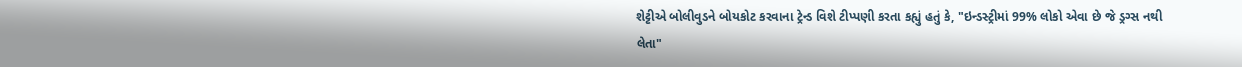શેટ્ટીએ બોલીવુડને બોયકોટ કરવાના ટ્રેન્ડ વિશે ટીપ્પણી કરતા કહ્યું હતું કે, "ઇન્ડસ્ટ્રીમાં 99% લોકો એવા છે જે ડ્રગ્સ નથી લેતા"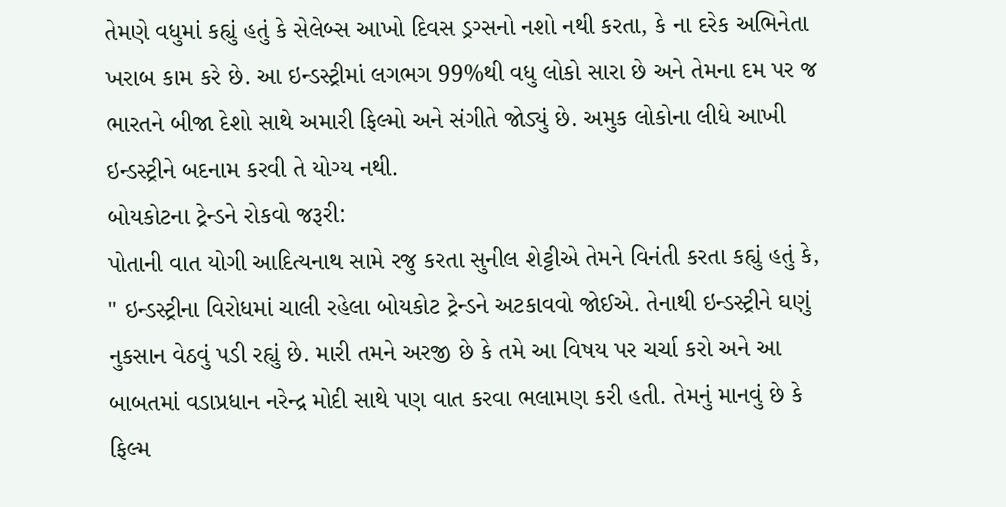તેમણે વધુમાં કહ્યું હતું કે સેલેબ્સ આખો દિવસ ડ્રગ્સનો નશો નથી કરતા, કે ના દરેક અભિનેતા ખરાબ કામ કરે છે. આ ઇન્ડસ્ટ્રીમાં લગભગ 99%થી વધુ લોકો સારા છે અને તેમના દમ પર જ ભારતને બીજા દેશો સાથે અમારી ફિલ્મો અને સંગીતે જોડ્યું છે. અમુક લોકોના લીધે આખી ઇન્ડસ્ટ્રીને બદનામ કરવી તે યોગ્ય નથી.
બોયકોટના ટ્રેન્ડને રોકવો જરૂરી:
પોતાની વાત યોગી આદિત્યનાથ સામે રજુ કરતા સુનીલ શેટ્ટીએ તેમને વિનંતી કરતા કહ્યું હતું કે, " ઇન્ડસ્ટ્રીના વિરોધમાં ચાલી રહેલા બોયકોટ ટ્રેન્ડને અટકાવવો જોઈએ. તેનાથી ઇન્ડસ્ટ્રીને ઘણું નુકસાન વેઠવું પડી રહ્યું છે. મારી તમને અરજી છે કે તમે આ વિષય પર ચર્ચા કરો અને આ બાબતમાં વડાપ્રધાન નરેન્દ્ર મોદી સાથે પણ વાત કરવા ભલામણ કરી હતી. તેમનું માનવું છે કે ફિલ્મ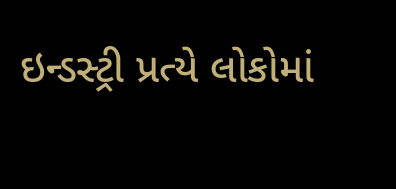ઇન્ડસ્ટ્રી પ્રત્યે લોકોમાં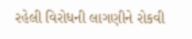રહેલી વિરોધની લાગણીને રોકવી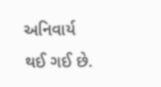અનિવાર્ય થઈ ગઈ છે.